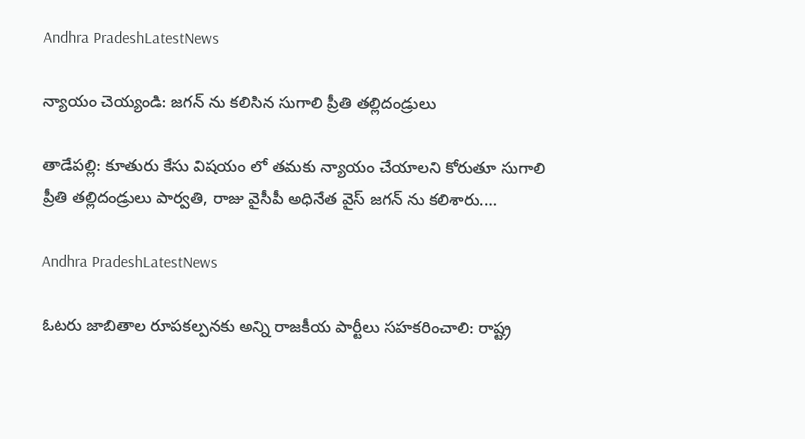Andhra PradeshLatestNews

న్యాయం చెయ్యండి: జగన్ ను కలిసిన సుగాలి ప్రీతి తల్లిదండ్రులు

తాడేపల్లి: కూతురు కేసు విషయం లో తమకు న్యాయం చేయాలని కోరుతూ సుగాలి ప్రీతి తల్లిదండ్రులు పార్వతి, రాజు వైసీపీ అధినేత వైస్ జగన్ ను కలిశారు.…

Andhra PradeshLatestNews

ఓటరు జాబితాల రూపకల్పనకు అన్ని రాజకీయ పార్టీలు సహకరించాలి: రాష్ట్ర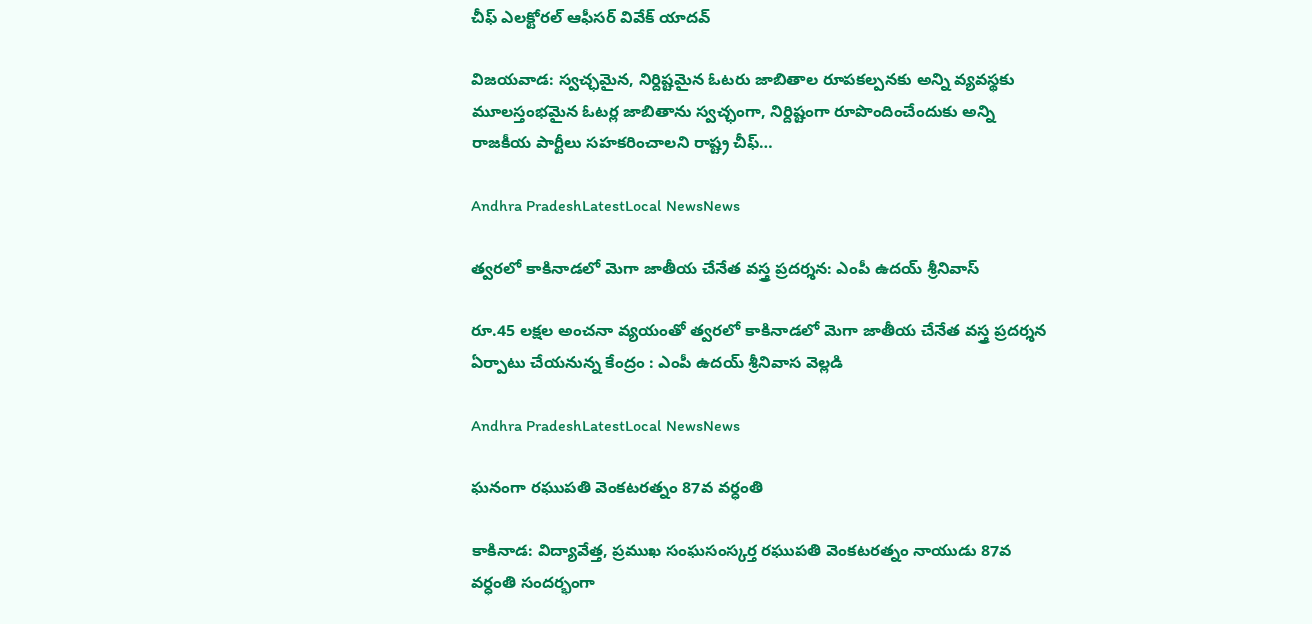చీఫ్ ఎలక్టోరల్ ఆఫీసర్ వివేక్ యాదవ్

విజయవాడ: స్వచ్ఛమైన, నిర్దిష్టమైన ఓటరు జాబితాల రూపకల్పనకు అన్ని వ్యవస్థకు మూలస్తంభమైన ఓటర్ల జాబితాను స్వచ్ఛంగా, నిర్దిష్టంగా రూపొందించేందుకు అన్ని రాజకీయ పార్టీలు సహకరించాలని రాష్ట్ర చీఫ్…

Andhra PradeshLatestLocal NewsNews

త్వరలో కాకినాడలో మెగా జాతీయ చేనేత వస్త్ర ప్రదర్శన: ఎంపీ ఉదయ్ శ్రీనివాస్

రూ.45 లక్షల అంచనా వ్యయంతో త్వరలో కాకినాడలో మెగా జాతీయ చేనేత వస్త్ర ప్రదర్శన ఏర్పాటు చేయనున్న కేంద్రం : ఎంపీ ఉదయ్ శ్రీనివాస వెల్లడి

Andhra PradeshLatestLocal NewsNews

ఘనంగా రఘుపతి వెంకటరత్నం 87వ వర్ధంతి

కాకినాడ: విద్యావేత్త, ప్రముఖ సంఘసంస్కర్త రఘుపతి వెంకటరత్నం నాయుడు 87వ వర్ధంతి సందర్భంగా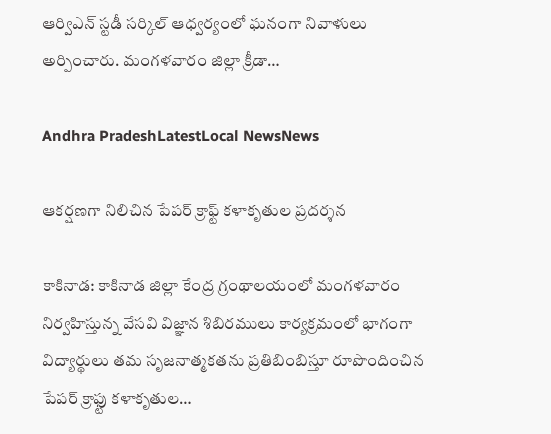ఆర్విఎన్ స్టడీ సర్కిల్ ఆధ్వర్యంలో ఘనంగా నివాళులు అర్పించారు. మంగళవారం జిల్లా క్రీడా…

Andhra PradeshLatestLocal NewsNews

ఆకర్షణగా నిలిచిన పేపర్ క్రాఫ్ట్ కళాకృతుల ప్రదర్శన

కాకినాడ: కాకినాడ జిల్లా కేంద్ర గ్రంథాలయంలో మంగళవారం నిర్వహిస్తున్న వేసవి విజ్ఞాన శిబిరములు కార్యక్రమంలో భాగంగా విద్యార్థులు తమ సృజనాత్మకతను ప్రతిబింబిస్తూ రూపొందించిన పేపర్ క్రాఫ్టు కళాకృతుల…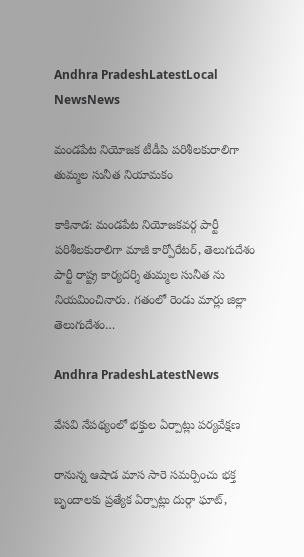Andhra PradeshLatestLocal NewsNews

మండపేట నియోజక టీడీపి పరిశీలకురాలిగా తుమ్మల సునీత నియామకం

కాకినాడ: మండపేట నియోజకవర్గ పార్టీ పరిశీలకురాలిగా మాజీ కార్పోరేటర్, తెలుగుదేశం పార్టీ రాష్ట్ర కార్యదర్శి తుమ్మల సునీత ను నియమించినారు. గతంలో రెండు మార్లు జిల్లా తెలుగుదేశం…

Andhra PradeshLatestNews

వేసవి నేపథ్యంలో భక్తుల ఏర్పాట్లు పర్యవేక్షణ

రానున్న ఆషాడ మాస సారె సమర్పించు భక్త బృందాలకు ప్రత్యేక ఏర్పాట్లు దుర్గా ఘాట్,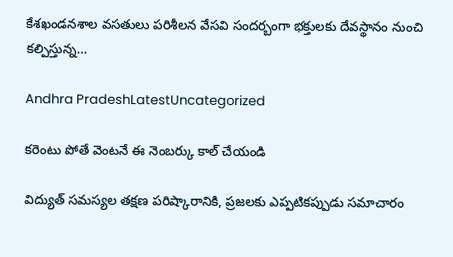కేశఖండనశాల వసతులు పరిశీలన వేసవి సందర్బంగా భక్తులకు దేవస్థానం నుంచి కల్పిస్తున్న…

Andhra PradeshLatestUncategorized

కరెంటు పోతే వెంటనే ఈ నెంబర్కు కాల్ చేయండి

విద్యుత్ సమస్యల తక్షణ పరిష్కారానికి, ప్రజలకు ఎప్పటికప్పుడు సమాచారం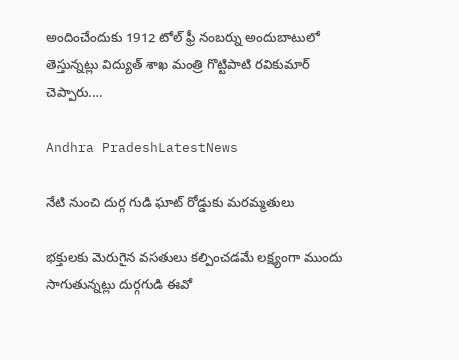అందించేందుకు 1912 టోల్ ఫ్రీ నంబర్ను అందుబాటులో తెస్తున్నట్లు విద్యుత్ శాఖ మంత్రి గొట్టిపాటి రవికుమార్ చెప్పారు.…

Andhra PradeshLatestNews

నేటి నుంచి దుర్గ గుడి ఘాట్ రోడ్డుకు మరమ్మతులు

భక్తులకు మెరుగైన వసతులు కల్పించడమే లక్ష్యంగా ముందు సాగుతున్నట్లు దుర్గగుడి ఈవో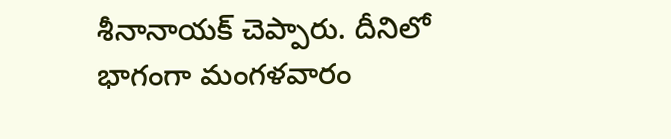శీనానాయక్ చెప్పారు. దీనిలో భాగంగా మంగళవారం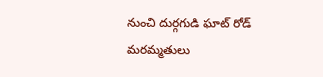నుంచి దుర్గగుడి ఘాట్ రోడ్ మరమ్మతులు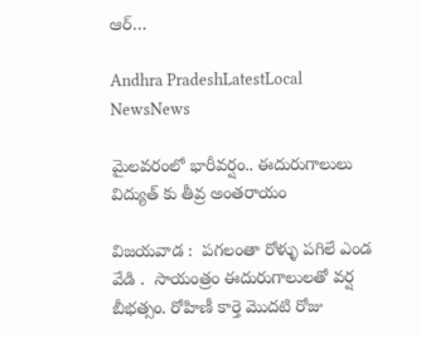ఆర్…

Andhra PradeshLatestLocal NewsNews

మైలవరంలో భారీవర్షం.. ఈదురుగాలులు విద్యుత్ కు తీవ్ర అంతరాయం

విజయవాడ :  పగలంతా రోళ్ళు పగిలే ఎండ వేడి .  సాయంత్రం ఈదురుగాలులతో వర్ష బీభత్సం. రోహిణీ కార్తె మొదటి రోజు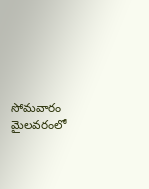సోమవారం మైలవరంలో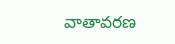వాతావరణ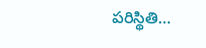పరిస్థితి…